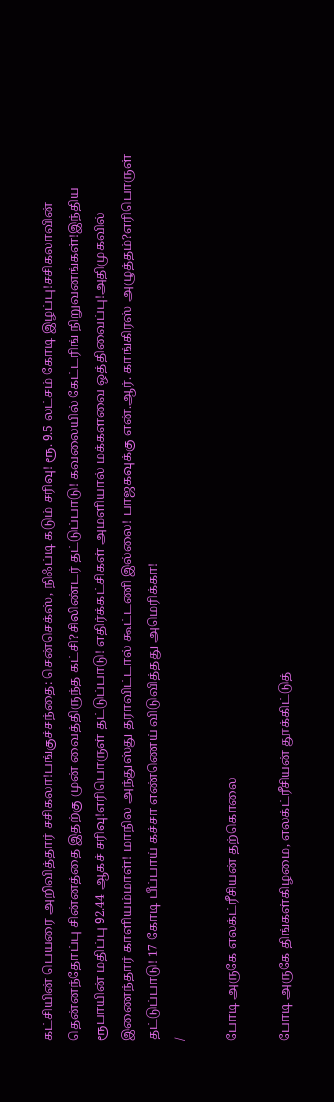கட்சியின் பெயரை அறிவித்தார் சசிகலா!பங்குச்சந்தை: சென்செக்ஸ், நிஃப்டி கடும் சரிவு! ரூ. 9.5 லட்சம் கோடி இழப்பு!சசிகலாவின் தென்னந்தோப்பு சின்னத்தை இதற்கு முன் வைத்திருந்த கட்சி?சிலிண்டர் தட்டுப்பாடு! கவலையில் கேட்டரிங் நிறுவனங்கள்!இந்திய ரூபாயின் மதிப்பு 92.44 ஆகச் சரிவு!எரிபொருள் தட்டுப்பாடு! எதிர்க்கட்சிகள் அமளியால் மக்களவை ஒத்திவைப்பு!அதிமுகவில் இணைந்தார் காளியம்மாள்! மாநில அந்துஸ்து தராவிட்டால் கூட்டணி இல்லை! பாஜகவுக்கு என்.ஆர். காங்கிரஸ் அழுத்தம்?எரிபொருள் தட்டுப்பாடு! 17 கோடி பீப்பாய் கச்சா எண்ணெய் விடுவித்தது அமெரிக்கா!
/

போடி அருகே எலக்ட்ரீசியன் தற்கொலை

போடி அருகே திங்கள்கிழமை, எலக்ட்ரீசியன் தூக்கிட்டுத்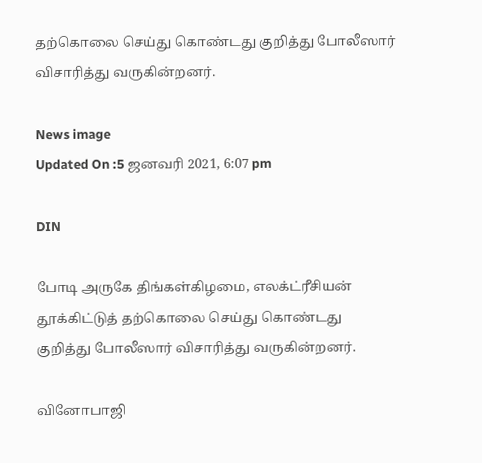தற்கொலை செய்து கொண்டது குறித்து போலீஸார் விசாரித்து வருகின்றனர்.

News image
Updated On :5 ஜனவரி 2021, 6:07 pm

DIN

போடி அருகே திங்கள்கிழமை, எலக்ட்ரீசியன் தூக்கிட்டுத் தற்கொலை செய்து கொண்டது குறித்து போலீஸார் விசாரித்து வருகின்றனர்.

வினோபாஜி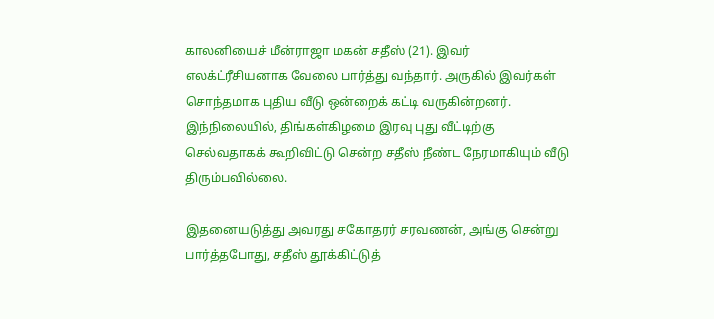காலனியைச் மீன்ராஜா மகன் சதீஸ் (21). இவர் எலக்ட்ரீசியனாக வேலை பார்த்து வந்தார். அருகில் இவர்கள் சொந்தமாக புதிய வீடு ஒன்றைக் கட்டி வருகின்றனர். இந்நிலையில், திங்கள்கிழமை இரவு புது வீட்டிற்கு செல்வதாகக் கூறிவிட்டு சென்ற சதீஸ் நீண்ட நேரமாகியும் வீடு திரும்பவில்லை.

இதனையடுத்து அவரது சகோதரர் சரவணன், அங்கு சென்று பார்த்தபோது, சதீஸ் தூக்கிட்டுத்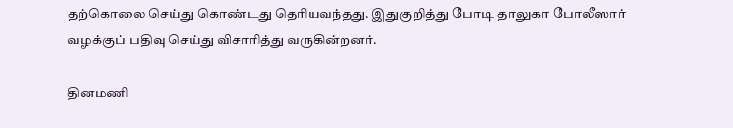தற்கொலை செய்து கொண்டது தெரியவந்தது. இதுகுறித்து போடி தாலுகா போலீஸார் வழக்குப் பதிவு செய்து விசாரித்து வருகின்றனர்.

தினமணி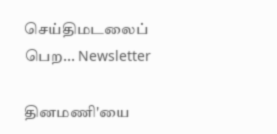செய்திமடலைப் பெற... Newsletter

தினமணி'யை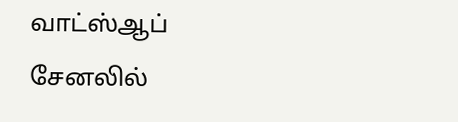வாட்ஸ்ஆப் சேனலில்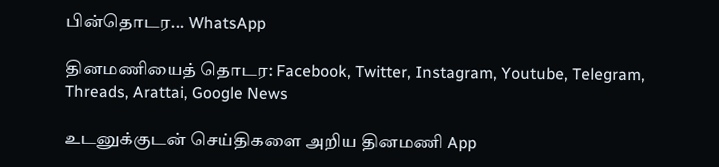பின்தொடர... WhatsApp

தினமணியைத் தொடர: Facebook, Twitter, Instagram, Youtube, Telegram, Threads, Arattai, Google News

உடனுக்குடன் செய்திகளை அறிய தினமணி App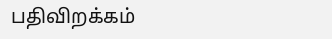பதிவிறக்கம்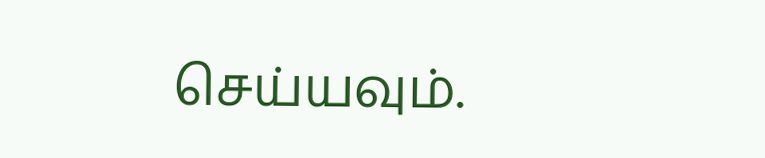செய்யவும்.